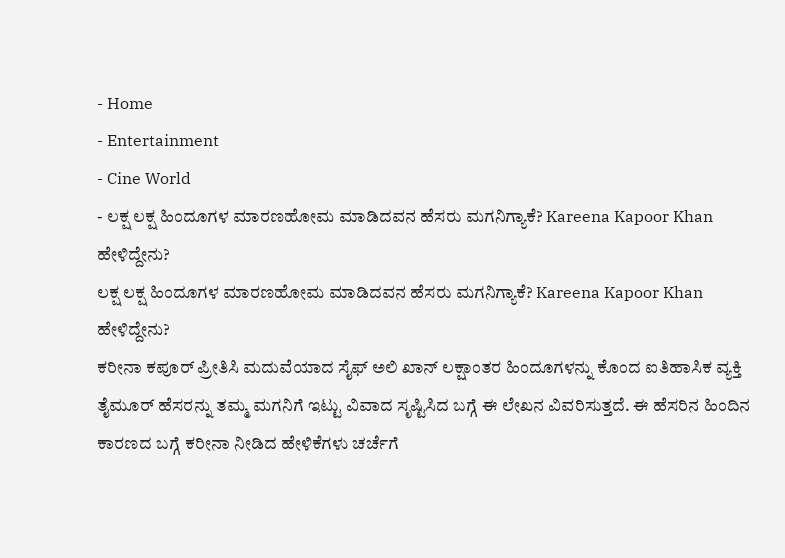- Home
- Entertainment
- Cine World
- ಲಕ್ಷ ಲಕ್ಷ ಹಿಂದೂಗಳ ಮಾರಣಹೋಮ ಮಾಡಿದವನ ಹೆಸರು ಮಗನಿಗ್ಯಾಕೆ? Kareena Kapoor Khan ಹೇಳಿದ್ದೇನು?
ಲಕ್ಷ ಲಕ್ಷ ಹಿಂದೂಗಳ ಮಾರಣಹೋಮ ಮಾಡಿದವನ ಹೆಸರು ಮಗನಿಗ್ಯಾಕೆ? Kareena Kapoor Khan ಹೇಳಿದ್ದೇನು?
ಕರೀನಾ ಕಪೂರ್ ಪ್ರೀತಿಸಿ ಮದುವೆಯಾದ ಸೈಫ್ ಅಲಿ ಖಾನ್ ಲಕ್ಷಾಂತರ ಹಿಂದೂಗಳನ್ನು ಕೊಂದ ಐತಿಹಾಸಿಕ ವ್ಯಕ್ತಿ ತೈಮೂರ್ ಹೆಸರನ್ನು ತಮ್ಮ ಮಗನಿಗೆ ಇಟ್ಟು ವಿವಾದ ಸೃಷ್ಟಿಸಿದ ಬಗ್ಗೆ ಈ ಲೇಖನ ವಿವರಿಸುತ್ತದೆ. ಈ ಹೆಸರಿನ ಹಿಂದಿನ ಕಾರಣದ ಬಗ್ಗೆ ಕರೀನಾ ನೀಡಿದ ಹೇಳಿಕೆಗಳು ಚರ್ಚೆಗೆ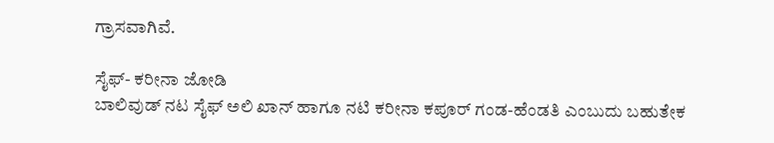ಗ್ರಾಸವಾಗಿವೆ.

ಸೈಫ್- ಕರೀನಾ ಜೋಡಿ
ಬಾಲಿವುಡ್ ನಟ ಸೈಫ್ ಅಲಿ ಖಾನ್ ಹಾಗೂ ನಟಿ ಕರೀನಾ ಕಪೂರ್ ಗಂಡ-ಹೆಂಡತಿ ಎಂಬುದು ಬಹುತೇಕ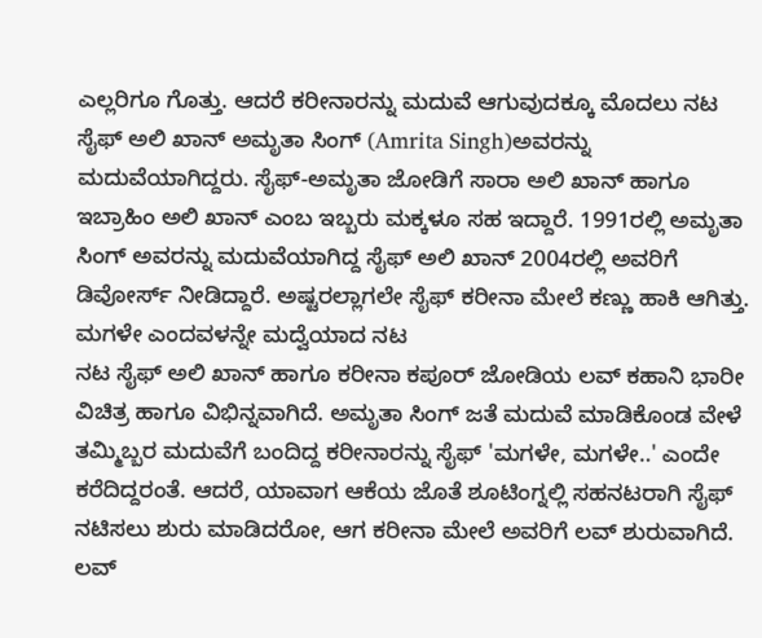ಎಲ್ಲರಿಗೂ ಗೊತ್ತು. ಆದರೆ ಕರೀನಾರನ್ನು ಮದುವೆ ಆಗುವುದಕ್ಕೂ ಮೊದಲು ನಟ ಸೈಫ್ ಅಲಿ ಖಾನ್ ಅಮೃತಾ ಸಿಂಗ್ (Amrita Singh)ಅವರನ್ನು ಮದುವೆಯಾಗಿದ್ದರು. ಸೈಫ್-ಅಮೃತಾ ಜೋಡಿಗೆ ಸಾರಾ ಅಲಿ ಖಾನ್ ಹಾಗೂ ಇಬ್ರಾಹಿಂ ಅಲಿ ಖಾನ್ ಎಂಬ ಇಬ್ಬರು ಮಕ್ಕಳೂ ಸಹ ಇದ್ದಾರೆ. 1991ರಲ್ಲಿ ಅಮೃತಾ ಸಿಂಗ್ ಅವರನ್ನು ಮದುವೆಯಾಗಿದ್ದ ಸೈಫ್ ಅಲಿ ಖಾನ್ 2004ರಲ್ಲಿ ಅವರಿಗೆ ಡಿವೋರ್ಸ್ ನೀಡಿದ್ದಾರೆ. ಅಷ್ಟರಲ್ಲಾಗಲೇ ಸೈಫ್ ಕರೀನಾ ಮೇಲೆ ಕಣ್ಣು ಹಾಕಿ ಆಗಿತ್ತು.
ಮಗಳೇ ಎಂದವಳನ್ನೇ ಮದ್ವೆಯಾದ ನಟ
ನಟ ಸೈಫ್ ಅಲಿ ಖಾನ್ ಹಾಗೂ ಕರೀನಾ ಕಪೂರ್ ಜೋಡಿಯ ಲವ್ ಕಹಾನಿ ಭಾರೀ ವಿಚಿತ್ರ ಹಾಗೂ ವಿಭಿನ್ನವಾಗಿದೆ. ಅಮೃತಾ ಸಿಂಗ್ ಜತೆ ಮದುವೆ ಮಾಡಿಕೊಂಡ ವೇಳೆ ತಮ್ಮಿಬ್ಬರ ಮದುವೆಗೆ ಬಂದಿದ್ದ ಕರೀನಾರನ್ನು ಸೈಫ್ 'ಮಗಳೇ, ಮಗಳೇ..' ಎಂದೇ ಕರೆದಿದ್ದರಂತೆ. ಆದರೆ, ಯಾವಾಗ ಆಕೆಯ ಜೊತೆ ಶೂಟಿಂಗ್ನಲ್ಲಿ ಸಹನಟರಾಗಿ ಸೈಫ್ ನಟಿಸಲು ಶುರು ಮಾಡಿದರೋ, ಆಗ ಕರೀನಾ ಮೇಲೆ ಅವರಿಗೆ ಲವ್ ಶುರುವಾಗಿದೆ. ಲವ್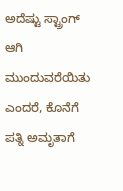ಅದೆಷ್ಟು ಸ್ಟ್ರಾಂಗ್ ಆಗಿ ಮುಂದುವರೆಯಿತು ಎಂದರೆ, ಕೊನೆಗೆ ಪತ್ನಿ ಅಮೃತಾಗೆ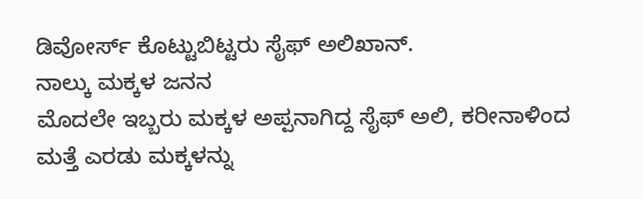ಡಿವೋರ್ಸ್ ಕೊಟ್ಟುಬಿಟ್ಟರು ಸೈಫ್ ಅಲಿಖಾನ್.
ನಾಲ್ಕು ಮಕ್ಕಳ ಜನನ
ಮೊದಲೇ ಇಬ್ಬರು ಮಕ್ಕಳ ಅಪ್ಪನಾಗಿದ್ದ ಸೈಫ್ ಅಲಿ, ಕರೀನಾಳಿಂದ ಮತ್ತೆ ಎರಡು ಮಕ್ಕಳನ್ನು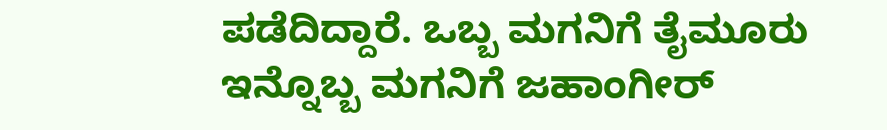ಪಡೆದಿದ್ದಾರೆ. ಒಬ್ಬ ಮಗನಿಗೆ ತೈಮೂರು ಇನ್ನೊಬ್ಬ ಮಗನಿಗೆ ಜಹಾಂಗೀರ್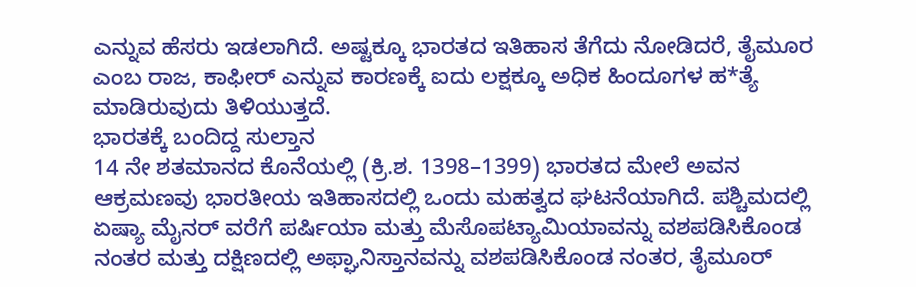ಎನ್ನುವ ಹೆಸರು ಇಡಲಾಗಿದೆ. ಅಷ್ಟಕ್ಕೂ ಭಾರತದ ಇತಿಹಾಸ ತೆಗೆದು ನೋಡಿದರೆ, ತೈಮೂರ ಎಂಬ ರಾಜ, ಕಾಫೀರ್ ಎನ್ನುವ ಕಾರಣಕ್ಕೆ ಐದು ಲಕ್ಷಕ್ಕೂ ಅಧಿಕ ಹಿಂದೂಗಳ ಹ*ತ್ಯೆ ಮಾಡಿರುವುದು ತಿಳಿಯುತ್ತದೆ.
ಭಾರತಕ್ಕೆ ಬಂದಿದ್ದ ಸುಲ್ತಾನ
14 ನೇ ಶತಮಾನದ ಕೊನೆಯಲ್ಲಿ (ಕ್ರಿ.ಶ. 1398–1399) ಭಾರತದ ಮೇಲೆ ಅವನ ಆಕ್ರಮಣವು ಭಾರತೀಯ ಇತಿಹಾಸದಲ್ಲಿ ಒಂದು ಮಹತ್ವದ ಘಟನೆಯಾಗಿದೆ. ಪಶ್ಚಿಮದಲ್ಲಿ ಏಷ್ಯಾ ಮೈನರ್ ವರೆಗೆ ಪರ್ಷಿಯಾ ಮತ್ತು ಮೆಸೊಪಟ್ಯಾಮಿಯಾವನ್ನು ವಶಪಡಿಸಿಕೊಂಡ ನಂತರ ಮತ್ತು ದಕ್ಷಿಣದಲ್ಲಿ ಅಫ್ಘಾನಿಸ್ತಾನವನ್ನು ವಶಪಡಿಸಿಕೊಂಡ ನಂತರ, ತೈಮೂರ್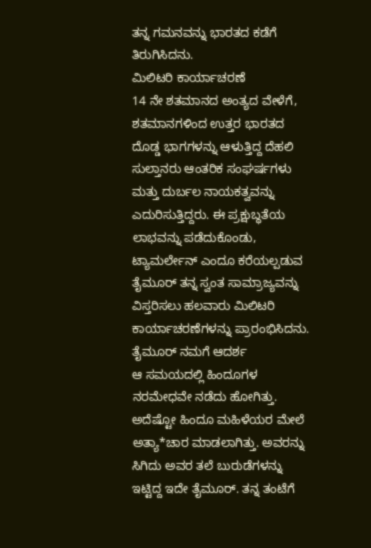ತನ್ನ ಗಮನವನ್ನು ಭಾರತದ ಕಡೆಗೆ ತಿರುಗಿಸಿದನು.
ಮಿಲಿಟರಿ ಕಾರ್ಯಾಚರಣೆ
14 ನೇ ಶತಮಾನದ ಅಂತ್ಯದ ವೇಳೆಗೆ, ಶತಮಾನಗಳಿಂದ ಉತ್ತರ ಭಾರತದ ದೊಡ್ಡ ಭಾಗಗಳನ್ನು ಆಳುತ್ತಿದ್ದ ದೆಹಲಿ ಸುಲ್ತಾನರು ಆಂತರಿಕ ಸಂಘರ್ಷಗಳು ಮತ್ತು ದುರ್ಬಲ ನಾಯಕತ್ವವನ್ನು ಎದುರಿಸುತ್ತಿದ್ದರು. ಈ ಪ್ರಕ್ಷುಬ್ಧತೆಯ ಲಾಭವನ್ನು ಪಡೆದುಕೊಂಡು, ಟ್ಯಾಮರ್ಲೇನ್ ಎಂದೂ ಕರೆಯಲ್ಪಡುವ ತೈಮೂರ್ ತನ್ನ ಸ್ವಂತ ಸಾಮ್ರಾಜ್ಯವನ್ನು ವಿಸ್ತರಿಸಲು ಹಲವಾರು ಮಿಲಿಟರಿ ಕಾರ್ಯಾಚರಣೆಗಳನ್ನು ಪ್ರಾರಂಭಿಸಿದನು.
ತೈಮೂರ್ ನಮಗೆ ಆದರ್ಶ
ಆ ಸಮಯದಲ್ಲಿ ಹಿಂದೂಗಳ ನರಮೇಧವೇ ನಡೆದು ಹೋಗಿತ್ತು. ಅದೆಷ್ಟೋ ಹಿಂದೂ ಮಹಿಳೆಯರ ಮೇಲೆ ಅತ್ಯಾ*ಚಾರ ಮಾಡಲಾಗಿತ್ತು. ಅವರನ್ನು ಸಿಗಿದು ಅವರ ತಲೆ ಬುರುಡೆಗಳನ್ನು ಇಟ್ಟಿದ್ದ ಇದೇ ತೈಮೂರ್. ತನ್ನ ತಂಟೆಗೆ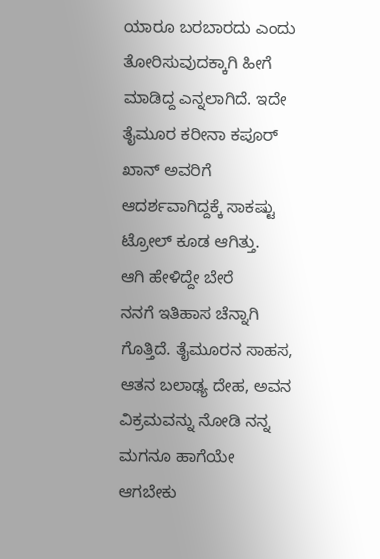ಯಾರೂ ಬರಬಾರದು ಎಂದು ತೋರಿಸುವುದಕ್ಕಾಗಿ ಹೀಗೆ ಮಾಡಿದ್ದ ಎನ್ನಲಾಗಿದೆ. ಇದೇ ತೈಮೂರ ಕರೀನಾ ಕಪೂರ್ ಖಾನ್ ಅವರಿಗೆ ಆದರ್ಶವಾಗಿದ್ದಕ್ಕೆ ಸಾಕಷ್ಟು ಟ್ರೋಲ್ ಕೂಡ ಆಗಿತ್ತು.
ಆಗಿ ಹೇಳಿದ್ದೇ ಬೇರೆ
ನನಗೆ ಇತಿಹಾಸ ಚೆನ್ನಾಗಿ ಗೊತ್ತಿದೆ. ತೈಮೂರನ ಸಾಹಸ, ಆತನ ಬಲಾಢ್ಯ ದೇಹ, ಅವನ ವಿಕ್ರಮವನ್ನು ನೋಡಿ ನನ್ನ ಮಗನೂ ಹಾಗೆಯೇ ಆಗಬೇಕು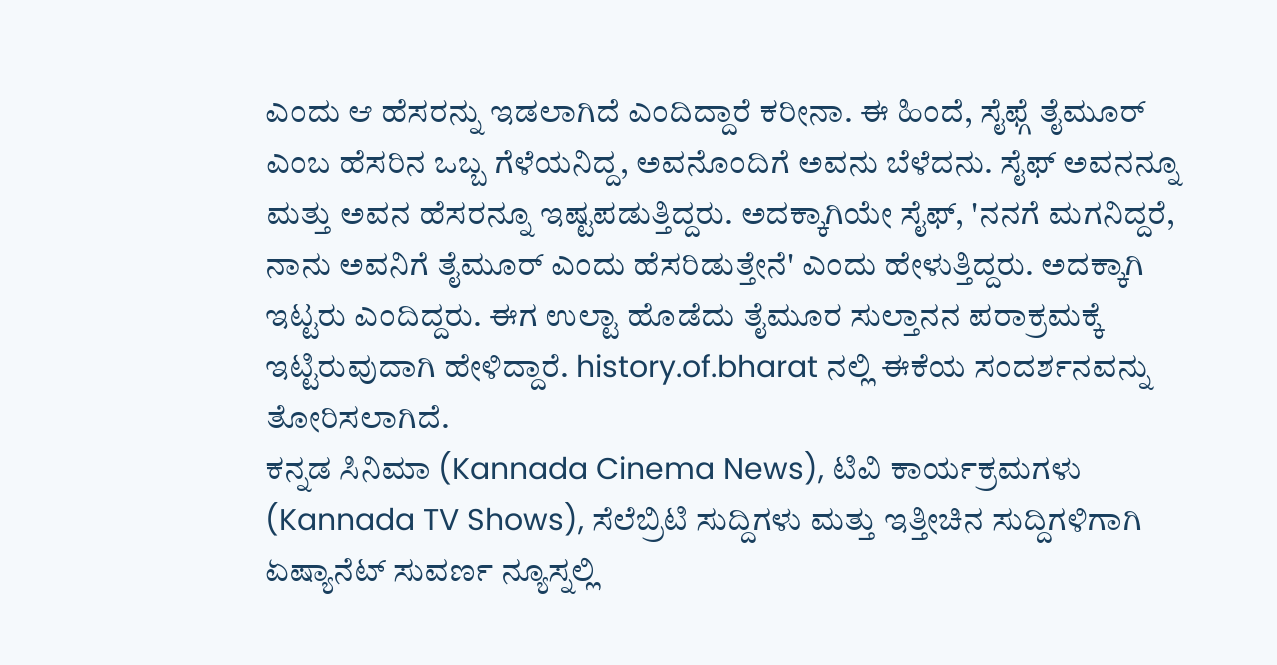ಎಂದು ಆ ಹೆಸರನ್ನು ಇಡಲಾಗಿದೆ ಎಂದಿದ್ದಾರೆ ಕರೀನಾ. ಈ ಹಿಂದೆ, ಸೈಫ್ಗೆ ತೈಮೂರ್ ಎಂಬ ಹೆಸರಿನ ಒಬ್ಬ ಗೆಳೆಯನಿದ್ದ, ಅವನೊಂದಿಗೆ ಅವನು ಬೆಳೆದನು. ಸೈಫ್ ಅವನನ್ನೂ ಮತ್ತು ಅವನ ಹೆಸರನ್ನೂ ಇಷ್ಟಪಡುತ್ತಿದ್ದರು. ಅದಕ್ಕಾಗಿಯೇ ಸೈಫ್, 'ನನಗೆ ಮಗನಿದ್ದರೆ, ನಾನು ಅವನಿಗೆ ತೈಮೂರ್ ಎಂದು ಹೆಸರಿಡುತ್ತೇನೆ' ಎಂದು ಹೇಳುತ್ತಿದ್ದರು. ಅದಕ್ಕಾಗಿ ಇಟ್ಟರು ಎಂದಿದ್ದರು. ಈಗ ಉಲ್ಟಾ ಹೊಡೆದು ತೈಮೂರ ಸುಲ್ತಾನನ ಪರಾಕ್ರಮಕ್ಕೆ ಇಟ್ಟಿರುವುದಾಗಿ ಹೇಳಿದ್ದಾರೆ. history.of.bharat ನಲ್ಲಿ ಈಕೆಯ ಸಂದರ್ಶನವನ್ನು ತೋರಿಸಲಾಗಿದೆ.
ಕನ್ನಡ ಸಿನಿಮಾ (Kannada Cinema News), ಟಿವಿ ಕಾರ್ಯಕ್ರಮಗಳು (Kannada TV Shows), ಸೆಲೆಬ್ರಿಟಿ ಸುದ್ದಿಗಳು ಮತ್ತು ಇತ್ತೀಚಿನ ಸುದ್ದಿಗಳಿಗಾಗಿ ಏಷ್ಯಾನೆಟ್ ಸುವರ್ಣ ನ್ಯೂಸ್ನಲ್ಲಿ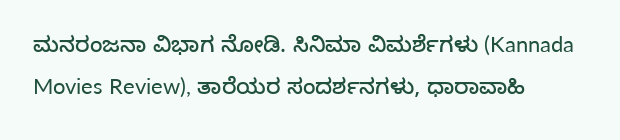ಮನರಂಜನಾ ವಿಭಾಗ ನೋಡಿ. ಸಿನಿಮಾ ವಿಮರ್ಶೆಗಳು (Kannada Movies Review), ತಾರೆಯರ ಸಂದರ್ಶನಗಳು, ಧಾರಾವಾಹಿ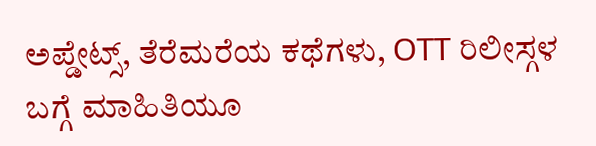ಅಪ್ಡೇಟ್ಸ್, ತೆರೆಮರೆಯ ಕಥೆಗಳು, OTT ರಿಲೀಸ್ಗಳ ಬಗ್ಗೆ ಮಾಹಿತಿಯೂ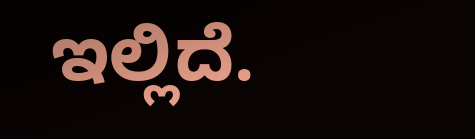ಇಲ್ಲಿದೆ.